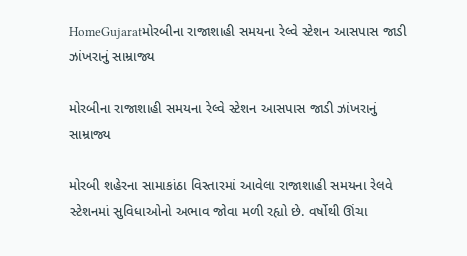HomeGujaratમોરબીના રાજાશાહી સમયના રેલ્વે સ્ટેશન આસપાસ જાડી ઝાંખરાનું સામ્રાજ્ય

મોરબીના રાજાશાહી સમયના રેલ્વે સ્ટેશન આસપાસ જાડી ઝાંખરાનું સામ્રાજ્ય

મોરબી શહેરના સામાકાંઠા વિસ્તારમાં આવેલા રાજાશાહી સમયના રેલવે સ્ટેશનમાં સુવિધાઓનો અભાવ જોવા મળી રહ્યો છે. વર્ષોથી ઊંચા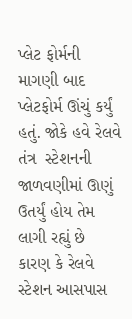પ્લેટ ફોર્મની માગણી બાદ પ્લેટફોર્મ ઊંચું કર્યું હતું. જોકે હવે રેલવે તંત્ર  સ્ટેશનની જાળવણીમાં ઊણું ઉતર્યું હોય તેમ લાગી રહ્યું છે કારણ કે રેલવે સ્ટેશન આસપાસ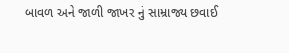બાવળ અને જાળી જાખર નું સામ્રાજ્ય છવાઈ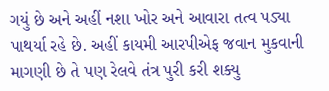ગયું છે અને અહીં નશા ખોર અને આવારા તત્વ પડ્યા પાથર્યા રહે છે. અહીં કાયમી આરપીએફ જવાન મુકવાની માગણી છે તે પણ રેલવે તંત્ર પુરી કરી શક્યુ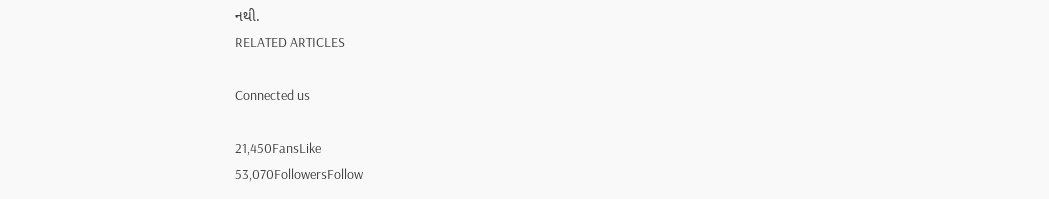નથી.
RELATED ARTICLES

Connected us

21,450FansLike
53,070FollowersFollow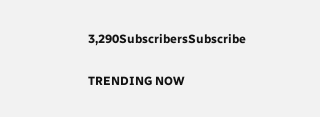3,290SubscribersSubscribe

TRENDING NOW